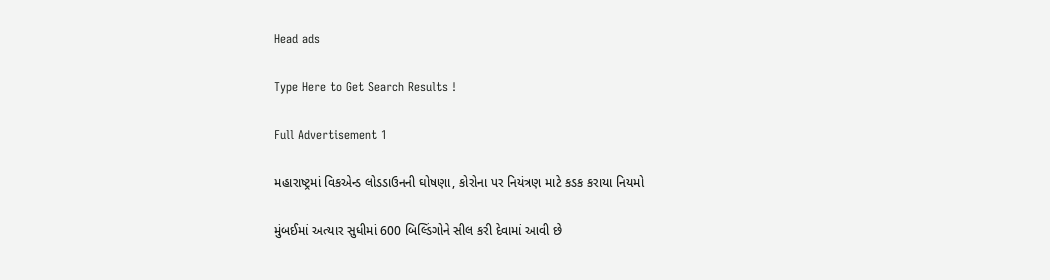Head ads

Type Here to Get Search Results !

Full Advertisement 1

મહારાષ્ટ્રમાં વિકએન્ડ લોડડાઉનની ઘોષણા, કોરોના પર નિયંત્રણ માટે કડક કરાયા નિયમો

મુંબઈમાં અત્યાર સુધીમાં 600 બિલ્ડિંગોને સીલ કરી દેવામાં આવી છે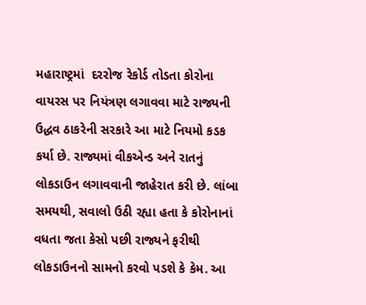મહારાષ્ટ્રમાં  દરરોજ રેકોર્ડ તોડતા કોરોના વાયરસ પર નિયંત્રણ લગાવવા માટે રાજ્યની ઉદ્ધવ ઠાકરેની સરકારે આ માટે નિયમો કડક કર્યા છે. રાજ્યમાં વીકએન્ડ અને રાતનું લોકડાઉન લગાવવાની જાહેરાત કરી છે. લાંબા સમયથી, સવાલો ઉઠી રહ્યા હતા કે કોરોનાનાં વધતા જતા કેસો પછી રાજ્યને ફરીથી લોકડાઉનનો સામનો કરવો પડશે કે કેમ. આ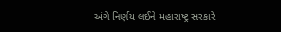અંગે નિર્ણય લઈને મહારાષ્ટ્ર સરકારે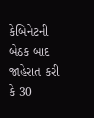કેબિનેટની બેઠક બાદ જાહેરાત કરી કે 30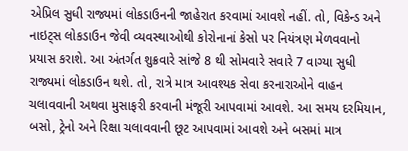એપ્રિલ સુધી રાજ્યમાં લોકડાઉનની જાહેરાત કરવામાં આવશે નહીં. તો, વિકેન્ડ અને નાઇટ્સ લોકડાઉન જેવી વ્યવસ્થાઓથી કોરોનાનાં કેસો પર નિયંત્રણ મેળવવાનો પ્રયાસ કરાશે. આ અંતર્ગત શુક્રવારે સાંજે 8 થી સોમવારે સવારે 7 વાગ્યા સુધી રાજ્યમાં લોકડાઉન થશે. તો, રાત્રે માત્ર આવશ્યક સેવા કરનારાઓને વાહન ચલાવવાની અથવા મુસાફરી કરવાની મંજૂરી આપવામાં આવશે. આ સમય દરમિયાન, બસો, ટ્રેનો અને રિક્ષા ચલાવવાની છૂટ આપવામાં આવશે અને બસમાં માત્ર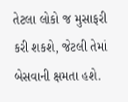તેટલા લોકો જ મુસાફરી કરી શકશે, જેટલી તેમાં બેસવાની ક્ષમતા હશે.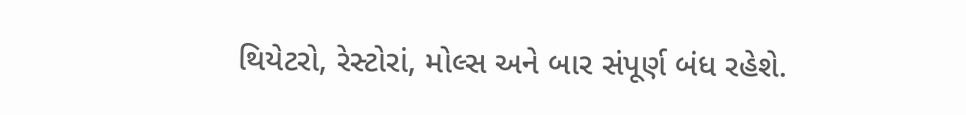થિયેટરો, રેસ્ટોરાં, મોલ્સ અને બાર સંપૂર્ણ બંધ રહેશે.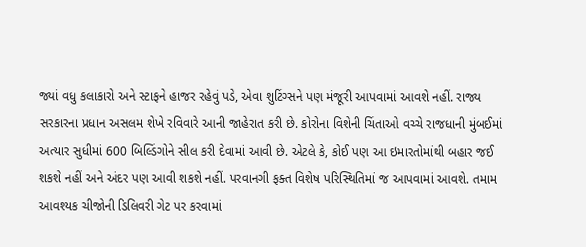જ્યાં વધુ કલાકારો અને સ્ટાફને હાજર રહેવું પડે, એવા શુટિંગ્સને પણ મંજૂરી આપવામાં આવશે નહીં. રાજ્ય સરકારના પ્રધાન અસલમ શેખે રવિવારે આની જાહેરાત કરી છે. કોરોના વિશેની ચિંતાઓ વચ્ચે રાજધાની મુંબઈમાં અત્યાર સુધીમાં 600 બિલ્ડિંગોને સીલ કરી દેવામાં આવી છે. એટલે કે, કોઈ પણ આ ઇમારતોમાંથી બહાર જઈ શકશે નહીં અને અંદર પણ આવી શકશે નહીં. પરવાનગી ફક્ત વિશેષ પરિસ્થિતિમાં જ આપવામાં આવશે. તમામ આવશ્યક ચીજોની ડિલિવરી ગેટ પર કરવામાં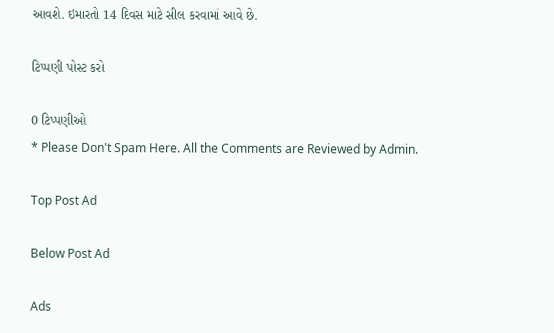આવશે. ઇમારતો 14 દિવસ માટે સીલ કરવામાં આવે છે.

ટિપ્પણી પોસ્ટ કરો

0 ટિપ્પણીઓ
* Please Don't Spam Here. All the Comments are Reviewed by Admin.

Top Post Ad

Below Post Ad

Ads